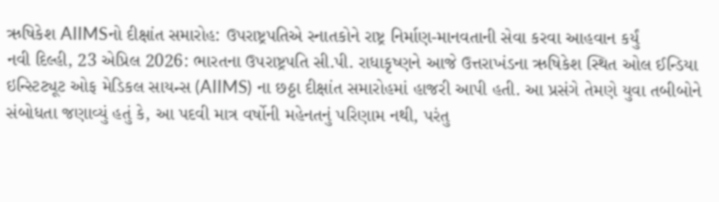ઋષિકેશ AIIMSનો દીક્ષાંત સમારોહ: ઉપરાષ્ટ્રપતિએ સ્નાતકોને રાષ્ટ્ર નિર્માણ-માનવતાની સેવા કરવા આહવાન કર્યું
નવી દિલ્હી, 23 એપ્રિલ 2026: ભારતના ઉપરાષ્ટ્રપતિ સી.પી. રાધાકૃષ્ણને આજે ઉત્તરાખંડના ઋષિકેશ સ્થિત ઓલ ઈન્ડિયા ઇન્સ્ટિટ્યૂટ ઓફ મેડિકલ સાયન્સ (AIIMS) ના છઠ્ઠા દીક્ષાંત સમારોહમાં હાજરી આપી હતી. આ પ્રસંગે તેમણે યુવા તબીબોને સંબોધતા જણાવ્યું હતું કે, આ પદવી માત્ર વર્ષોની મહેનતનું પરિણામ નથી, પરંતુ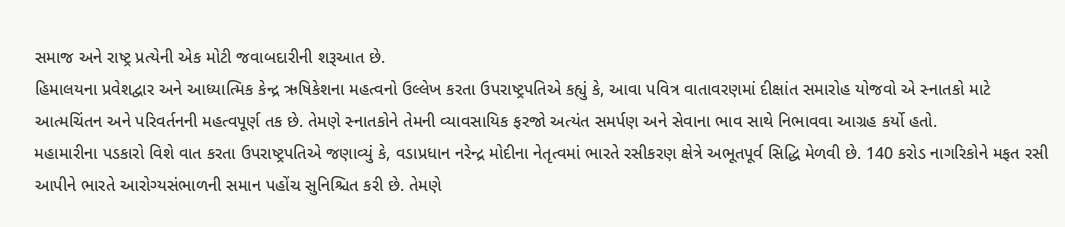સમાજ અને રાષ્ટ્ર પ્રત્યેની એક મોટી જવાબદારીની શરૂઆત છે.
હિમાલયના પ્રવેશદ્વાર અને આધ્યાત્મિક કેન્દ્ર ઋષિકેશના મહત્વનો ઉલ્લેખ કરતા ઉપરાષ્ટ્રપતિએ કહ્યું કે, આવા પવિત્ર વાતાવરણમાં દીક્ષાંત સમારોહ યોજવો એ સ્નાતકો માટે આત્મચિંતન અને પરિવર્તનની મહત્વપૂર્ણ તક છે. તેમણે સ્નાતકોને તેમની વ્યાવસાયિક ફરજો અત્યંત સમર્પણ અને સેવાના ભાવ સાથે નિભાવવા આગ્રહ કર્યો હતો.
મહામારીના પડકારો વિશે વાત કરતા ઉપરાષ્ટ્રપતિએ જણાવ્યું કે, વડાપ્રધાન નરેન્દ્ર મોદીના નેતૃત્વમાં ભારતે રસીકરણ ક્ષેત્રે અભૂતપૂર્વ સિદ્ધિ મેળવી છે. 140 કરોડ નાગરિકોને મફત રસી આપીને ભારતે આરોગ્યસંભાળની સમાન પહોંચ સુનિશ્ચિત કરી છે. તેમણે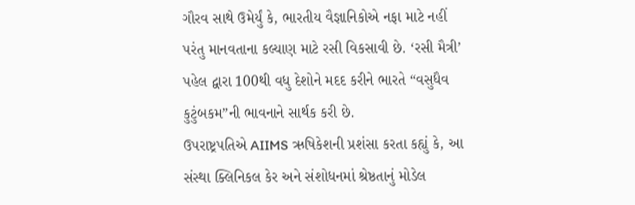ગૌરવ સાથે ઉમેર્યું કે, ભારતીય વૈજ્ઞાનિકોએ નફા માટે નહીં પરંતુ માનવતાના કલ્યાણ માટે રસી વિકસાવી છે. ‘રસી મૈત્રી’ પહેલ દ્વારા 100થી વધુ દેશોને મદદ કરીને ભારતે “વસુધૈવ કુટુંબકમ”ની ભાવનાને સાર્થક કરી છે.
ઉપરાષ્ટ્રપતિએ AIIMS ઋષિકેશની પ્રશંસા કરતા કહ્યું કે, આ સંસ્થા ક્લિનિકલ કેર અને સંશોધનમાં શ્રેષ્ઠતાનું મોડેલ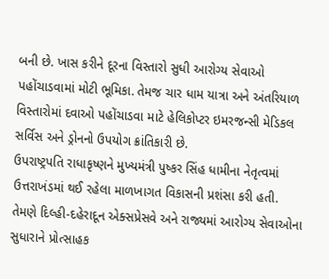બની છે. ખાસ કરીને દૂરના વિસ્તારો સુધી આરોગ્ય સેવાઓ પહોંચાડવામાં મોટી ભૂમિકા. તેમજ ચાર ધામ યાત્રા અને અંતરિયાળ વિસ્તારોમાં દવાઓ પહોંચાડવા માટે હેલિકોપ્ટર ઇમરજન્સી મેડિકલ સર્વિસ અને ડ્રોનનો ઉપયોગ ક્રાંતિકારી છે.
ઉપરાષ્ટ્રપતિ રાધાકૃષ્ણને મુખ્યમંત્રી પુષ્કર સિંહ ધામીના નેતૃત્વમાં ઉત્તરાખંડમાં થઈ રહેલા માળખાગત વિકાસની પ્રશંસા કરી હતી. તેમણે દિલ્હી-દહેરાદૂન એક્સપ્રેસવે અને રાજ્યમાં આરોગ્ય સેવાઓના સુધારાને પ્રોત્સાહક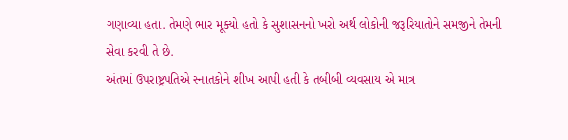ગણાવ્યા હતા. તેમણે ભાર મૂક્યો હતો કે સુશાસનનો ખરો અર્થ લોકોની જરૂરિયાતોને સમજીને તેમની સેવા કરવી તે છે.
અંતમાં ઉપરાષ્ટ્રપતિએ સ્નાતકોને શીખ આપી હતી કે તબીબી વ્યવસાય એ માત્ર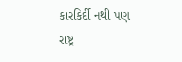કારકિર્દી નથી પણ રાષ્ટ્ર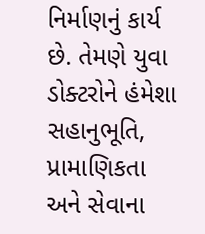નિર્માણનું કાર્ય છે. તેમણે યુવા ડોક્ટરોને હંમેશા સહાનુભૂતિ, પ્રામાણિકતા અને સેવાના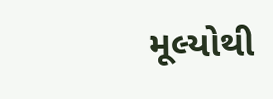મૂલ્યોથી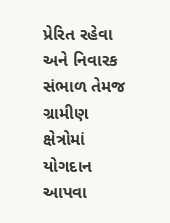પ્રેરિત રહેવા અને નિવારક સંભાળ તેમજ ગ્રામીણ ક્ષેત્રોમાં યોગદાન આપવા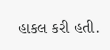હાકલ કરી હતી.